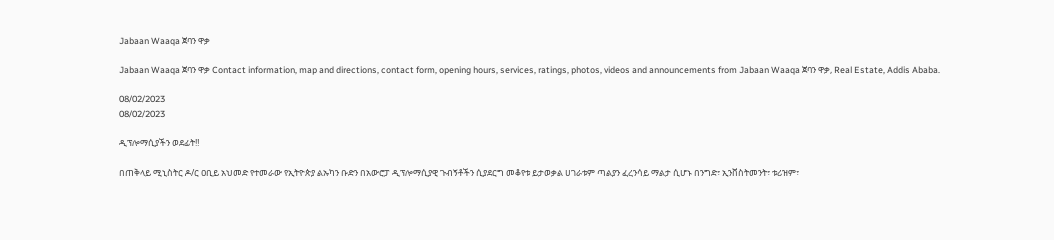Jabaan Waaqa ጀባን ዋቃ

Jabaan Waaqa ጀባን ዋቃ Contact information, map and directions, contact form, opening hours, services, ratings, photos, videos and announcements from Jabaan Waaqa ጀባን ዋቃ, Real Estate, Addis Ababa.

08/02/2023
08/02/2023

ዲፕሎማሲያችን ወደፊት‼

በጠቅላይ ሚኒስትር ዶ/ር ዐቢይ አህመድ የተመራው የኢትዮጵያ ልኡካን ቡድን በአውሮፓ ዲፕሎማሲያዊ ጉብኝቶችን ሲያደርግ መቆየቱ ይታወቃል ሀገራቱም ጣልያን ፈረንሳይ ማልታ ሲሆኑ በንግድ፣ ኢንቨስትመንት፣ ቱሪዝም፣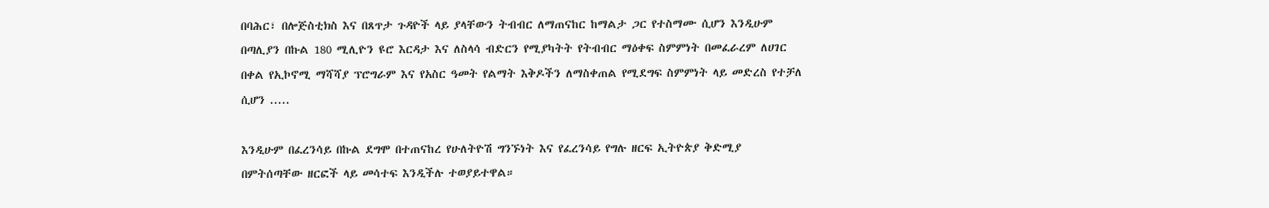በባሕር፣ በሎጅስቲክስ እና በጸጥታ ጉዳዮች ላይ ያላቸውን ትብብር ለማጠናከር ከማልታ ጋር የተስማሙ ሲሆን እንዲሁም በጣሊያን በኩል 180 ሚሊዮን ዩሮ እርዳታ እና ለስላሳ ብድርን የሚያካትት የትብብር ማዕቀፍ ስምምነት በመፈራረም ለሀገር በቀል የኢኮኖሚ ማሻሻያ ፕሮግራም እና የአስር ዓመት የልማት እቅዶችን ለማስቀጠል የሚደግፍ ስምምነት ላይ መድረስ የተቻለ ሲሆን .....

እንዲሁም በፈረንሳይ በኩል ደግሞ በተጠናከረ የሁለትዮሽ ግንኙነት እና የፈረንሳይ የግሉ ዘርፍ ኢትዮጵያ ቅድሚያ በምትሰጣቸው ዘርፎች ላይ መሳተፍ እንዲችሉ ተወያይተዋል።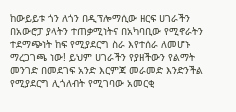ከውይይቱ ጎን ለጎን በዲፕሎማሲው ዘርፍ ሀገራችን በአውሮፓ ያላትን ተጠቃሚነትና በአካባቢው የሚኖራትን ተደማጭነት ከፍ የሚያደርግ ስራ እየተሰራ ለመሆኑ ማረጋገጫ ነው! ይህም ሀገራችን የያዘችውን የልማት መንገድ በመደገፍ አንድ እርምጃ መራመድ እንድንችል የሚያደርግ ሊጎለብት የሚገባው አመርቂ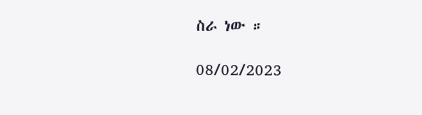ስራ ነው ።

08/02/2023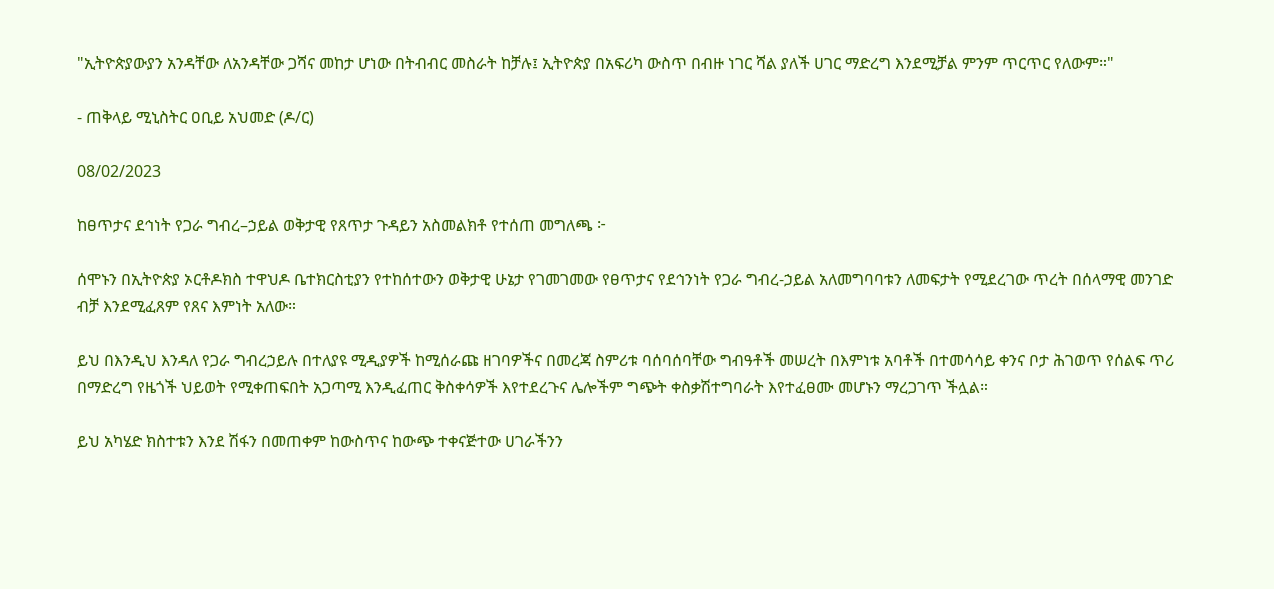"ኢትዮጵያውያን አንዳቸው ለአንዳቸው ጋሻና መከታ ሆነው በትብብር መስራት ከቻሉ፤ ኢትዮጵያ በአፍሪካ ውስጥ በብዙ ነገር ሻል ያለች ሀገር ማድረግ እንደሚቻል ምንም ጥርጥር የለውም።"

- ጠቅላይ ሚኒስትር ዐቢይ አህመድ (ዶ/ር)

08/02/2023

ከፀጥታና ደኅነት የጋራ ግብረ–ኃይል ወቅታዊ የጸጥታ ጉዳይን አስመልክቶ የተሰጠ መግለጫ ፦

ሰሞኑን በኢትዮጵያ ኦርቶዶክስ ተዋህዶ ቤተክርስቲያን የተከሰተውን ወቅታዊ ሁኔታ የገመገመው የፀጥታና የደኅንነት የጋራ ግብረ-ኃይል አለመግባባቱን ለመፍታት የሚደረገው ጥረት በሰላማዊ መንገድ ብቻ እንደሚፈጸም የጸና እምነት አለው።

ይህ በእንዲህ እንዳለ የጋራ ግብረኃይሉ በተለያዩ ሚዲያዎች ከሚሰራጩ ዘገባዎችና በመረጃ ስምሪቱ ባሰባሰባቸው ግብዓቶች መሠረት በእምነቱ አባቶች በተመሳሳይ ቀንና ቦታ ሕገወጥ የሰልፍ ጥሪ በማድረግ የዜጎች ህይወት የሚቀጠፍበት አጋጣሚ እንዲፈጠር ቅስቀሳዎች እየተደረጉና ሌሎችም ግጭት ቀስቃሽተግባራት እየተፈፀሙ መሆኑን ማረጋገጥ ችሏል።

ይህ አካሄድ ክስተቱን እንደ ሽፋን በመጠቀም ከውስጥና ከውጭ ተቀናጅተው ሀገራችንን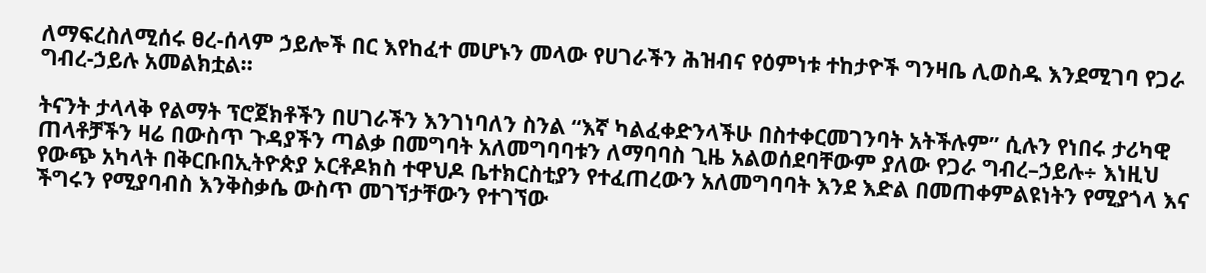ለማፍረስለሚሰሩ ፀረ-ሰላም ኃይሎች በር እየከፈተ መሆኑን መላው የሀገራችን ሕዝብና የዕምነቱ ተከታዮች ግንዛቤ ሊወስዱ እንደሚገባ የጋራ ግብረ-ኃይሉ አመልክቷል።

ትናንት ታላላቅ የልማት ፕሮጀክቶችን በሀገራችን እንገነባለን ስንል “እኛ ካልፈቀድንላችሁ በስተቀርመገንባት አትችሉም” ሲሉን የነበሩ ታሪካዊ ጠላቶቻችን ዛሬ በውስጥ ጉዳያችን ጣልቃ በመግባት አለመግባባቱን ለማባባስ ጊዜ አልወሰደባቸውም ያለው የጋራ ግብረ–ኃይሉ÷ እነዚህ የውጭ አካላት በቅርቡበኢትዮጵያ ኦርቶዶክስ ተዋህዶ ቤተክርስቲያን የተፈጠረውን አለመግባባት እንደ እድል በመጠቀምልዩነትን የሚያጎላ እና ችግሩን የሚያባብስ እንቅስቃሴ ውስጥ መገኘታቸውን የተገኘው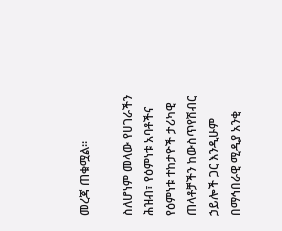መረጃ ጠቁሟል።

ስለሆነም መላው የሀገራችን ሕዝብ፣ የዕምነቱ አባቶችና የዕምነቱ ተከታዮች ታሪካዊ ጠላቶቻችን ከውስጥየሽብር ኃይሎች ጋር እንዲሁም በማኅበራዊ ሚዲያ አንቂ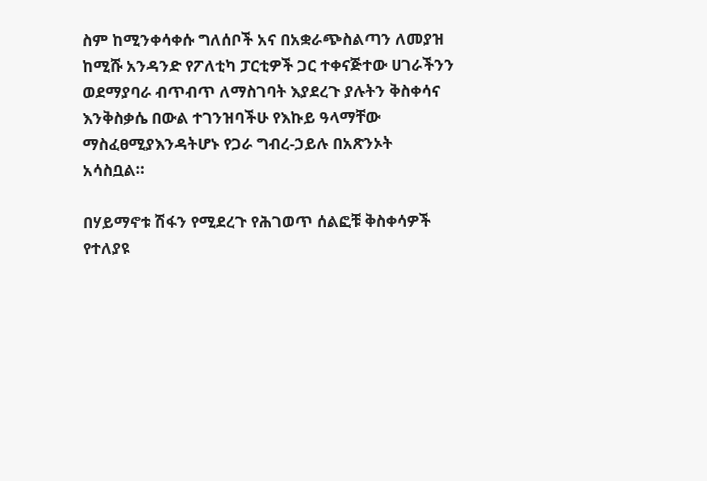ስም ከሚንቀሳቀሱ ግለሰቦች አና በአቋራጭስልጣን ለመያዝ ከሚሹ አንዳንድ የፖለቲካ ፓርቲዎች ጋር ተቀናጅተው ሀገራችንን ወደማያባራ ብጥብጥ ለማስገባት እያደረጉ ያሉትን ቅስቀሳና እንቅስቃሴ በውል ተገንዝባችሁ የእኩይ ዓላማቸው ማስፈፀሚያእንዳትሆኑ የጋራ ግብረ-ኃይሉ በአጽንኦት አሳስቧል።

በሃይማኖቱ ሽፋን የሚደረጉ የሕገወጥ ሰልፎቹ ቅስቀሳዎች የተለያዩ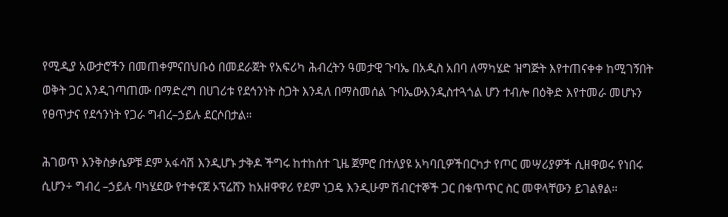የሚዲያ አውታሮችን በመጠቀምናበህቡዕ በመደራጀት የአፍሪካ ሕብረትን ዓመታዊ ጉባኤ በአዲስ አበባ ለማካሄድ ዝግጅት እየተጠናቀቀ ከሚገኝበት ወቅት ጋር እንዲገጣጠሙ በማድረግ በሀገሪቱ የደኅንነት ስጋት እንዳለ በማስመሰል ጉባኤውእንዲስተጓጎል ሆን ተብሎ በዕቅድ እየተመራ መሆኑን የፀጥታና የደኅንነት የጋራ ግብረ–ኃይሉ ደርሶበታል።

ሕገወጥ እንቅስቃሴዎቹ ደም አፋሳሽ እንዲሆኑ ታቅዶ ችግሩ ከተከሰተ ጊዜ ጀምሮ በተለያዩ አካባቢዎችበርካታ የጦር መሣሪያዎች ሲዘዋወሩ የነበሩ ሲሆን÷ ግብረ –ኃይሉ ባካሄደው የተቀናጀ ኦፕሬሸን ከአዘዋዋሪ የደም ነጋዴ እንዲሁም ሽብርተኞች ጋር በቁጥጥር ስር መዋላቸውን ይገልፃል።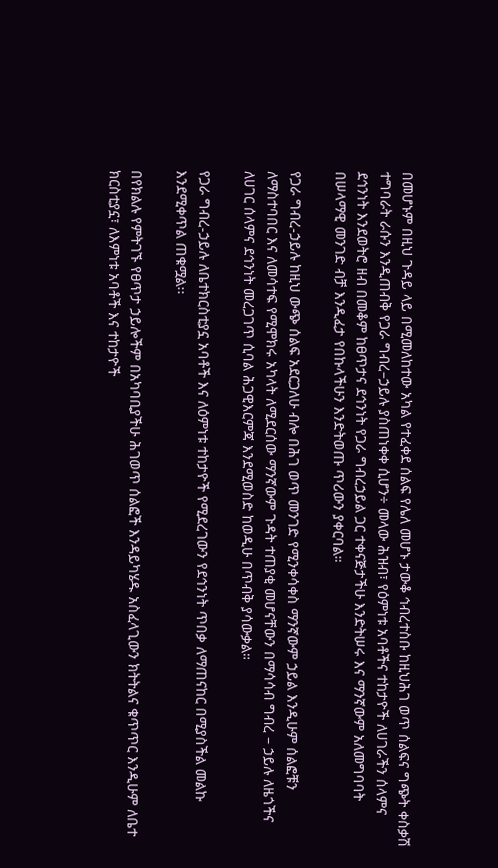በመሆኑም በዚህ ጉዳይ ላይ በሚመለከተው አካል የተፈቀደ ሰልፍ የሌለ መሆኑ ታውቆ ኅብረተስቡ ከዚህሕገ ወጥ ሰልፍና ግጭት ቀስቃሽ ተግባራት ራሱን እንዲጠብቅ የጋራ ግብረ–ኃይሉ ያስጠነቀቀ ሲሆን÷ መላው ሕዝብ፣ የዕምነቱ አባቶችና ተከታዮች ለሀገራችን ሰላምና ደኅንነት እንደወትሮ ዘብ በመቆም ከፀጥታና ደኅንነት የጋራ ግብረኃይል ጋር ተቀናጅታችሁ እንድትሠሩ እና ማንኛውም አለመግባባት በሠላማዊ መንገድ ብቻ እንዲፈታ የበኩላችሁን እንድትወጡ ጥሪውን ያቀርባል።

የጋራ ግብረ-ኃይሉ ከዚህ ውጭ ሰልፍ አደርጋለሁ ብሎ በሕገ ወጥ መንገድ የሚንቀሳቀስ ማንኛውም ኃይል እንዲሁም ሰልፎቹን ለማስተባበር እና ለመሳተፍ የሚሞክሩ አካላት ለሚደርሰው ማንኛውም ጉዳት ተጠያቂ መሆናቸውን በማሳሳብ ግብረ – ኃይሉ ለዜጎችና ለሀገር ሰላምና ደኅንነት መረጋገጥ ሲባል ሕጋዊእርምጃ እንደሚወስድ ከወዲሁ በጥብቅ ያሳውቃል።

የጋራ ግብረ-ኃይሉ ለቤተክርስቲያኗ አባቶች እና ለዕምነቱ ተከታዮች የሚደረገውን የደኅንነት ጥበቃ ለማጠናከር በሚያስችል መልኩ እንደሚቀጥል ጠቁሟል፡፡

በየክልሉ የምትገኙ የፀጥታ ኃይሎችም በአካባቢያችሁ ሕገወጥ ሰልፎች እንዳይካሄዱ አስፈላጊውን ክትትልና ቁጥጥር እንዲሁም ለቤተ ክርስቲያኗ፣ ለእምነቱ አባቶች እና ተከታዮች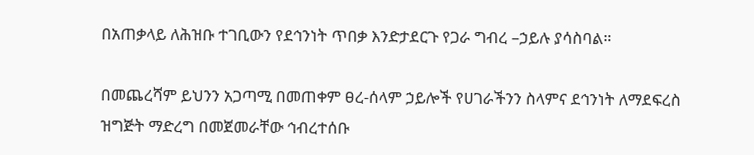በአጠቃላይ ለሕዝቡ ተገቢውን የደኅንነት ጥበቃ እንድታደርጉ የጋራ ግብረ –ኃይሉ ያሳስባል።

በመጨረሻም ይህንን አጋጣሚ በመጠቀም ፀረ-ሰላም ኃይሎች የሀገራችንን ስላምና ደኅንነት ለማደፍረስ ዝግጅት ማድረግ በመጀመራቸው ኅብረተሰቡ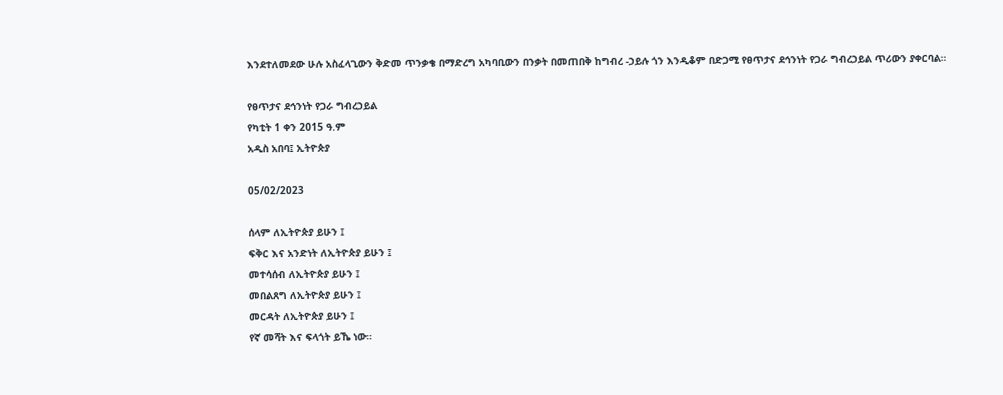እንደተለመደው ሁሉ አስፈላጊውን ቅድመ ጥንቃቄ በማድረግ አካባቢውን በንቃት በመጠበቅ ከግብረ -ኃይሉ ጎን እንዲቆም በድጋሚ የፀጥታና ደኅንነት የጋራ ግብረኃይል ጥሪውን ያቀርባል።

የፀጥታና ደኅንነት የጋራ ግብረኃይል
የካቲት 1 ቀን 2015 ዓ.ም
አዲስ አበባ፤ ኢትዮጵያ

05/02/2023

ሰላም ለኢትዮጵያ ይሁን ፤
ፍቅር እና አንድነት ለኢትዮጵያ ይሁን ፤
መተሳሰብ ለኢትዮጵያ ይሁን ፤
መበልጸግ ለኢትዮጵያ ይሁን ፤
መርዳት ለኢትዮጵያ ይሁን ፤
የኛ መሻት እና ፍላጎት ይኼ ነው።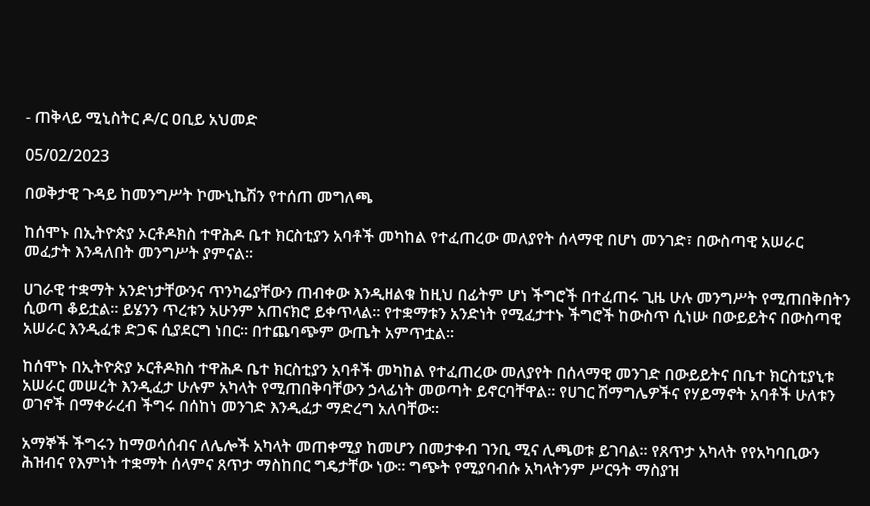- ጠቅላይ ሚኒስትር ዶ/ር ዐቢይ አህመድ

05/02/2023

በወቅታዊ ጉዳይ ከመንግሥት ኮሙኒኬሽን የተሰጠ መግለጫ

ከሰሞኑ በኢትዮጵያ ኦርቶዶክስ ተዋሕዶ ቤተ ክርስቲያን አባቶች መካከል የተፈጠረው መለያየት ሰላማዊ በሆነ መንገድ፣ በውስጣዊ አሠራር መፈታት እንዳለበት መንግሥት ያምናል።

ሀገራዊ ተቋማት አንድነታቸውንና ጥንካሬያቸውን ጠብቀው እንዲዘልቁ ከዚህ በፊትም ሆነ ችግሮች በተፈጠሩ ጊዜ ሁሉ መንግሥት የሚጠበቅበትን ሲወጣ ቆይቷል። ይሄንን ጥረቱን አሁንም አጠናክሮ ይቀጥላል። የተቋማቱን አንድነት የሚፈታተኑ ችግሮች ከውስጥ ሲነሡ በውይይትና በውስጣዊ አሠራር እንዲፈቱ ድጋፍ ሲያደርግ ነበር። በተጨባጭም ውጤት አምጥቷል።

ከሰሞኑ በኢትዮጵያ ኦርቶዶክስ ተዋሕዶ ቤተ ክርስቲያን አባቶች መካከል የተፈጠረው መለያየት በሰላማዊ መንገድ በውይይትና በቤተ ክርስቲያኒቱ አሠራር መሠረት እንዲፈታ ሁሉም አካላት የሚጠበቅባቸውን ኃላፊነት መወጣት ይኖርባቸዋል። የሀገር ሽማግሌዎችና የሃይማኖት አባቶች ሁለቱን ወገኖች በማቀራረብ ችግሩ በሰከነ መንገድ እንዲፈታ ማድረግ አለባቸው።

አማኞች ችግሩን ከማወሳሰብና ለሌሎች አካላት መጠቀሚያ ከመሆን በመታቀብ ገንቢ ሚና ሊጫወቱ ይገባል። የጸጥታ አካላት የየአካባቢውን ሕዝብና የእምነት ተቋማት ሰላምና ጸጥታ ማስከበር ግዴታቸው ነው። ግጭት የሚያባብሱ አካላትንም ሥርዓት ማስያዝ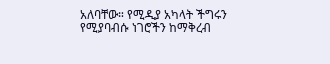አለባቸው። የሚዲያ አካላት ችግሩን የሚያባብሱ ነገሮችን ከማቅረብ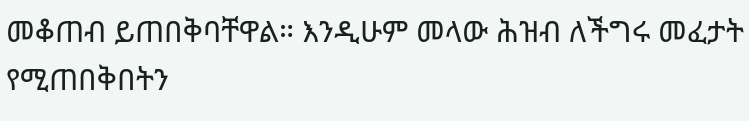መቆጠብ ይጠበቅባቸዋል። እንዲሁም መላው ሕዝብ ለችግሩ መፈታት የሚጠበቅበትን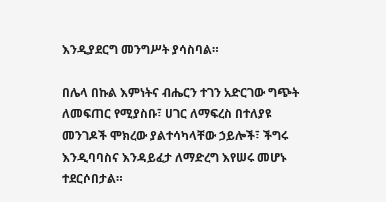እንዲያደርግ መንግሥት ያሳስባል።

በሌላ በኩል እምነትና ብሔርን ተገን አድርገው ግጭት ለመፍጠር የሚያስቡ፣ ሀገር ለማፍረስ በተለያዩ መንገዶች ሞክረው ያልተሳካላቸው ኃይሎች፣ ችግሩ እንዲባባስና እንዳይፈታ ለማድረግ እየሠሩ መሆኑ ተደርሶበታል።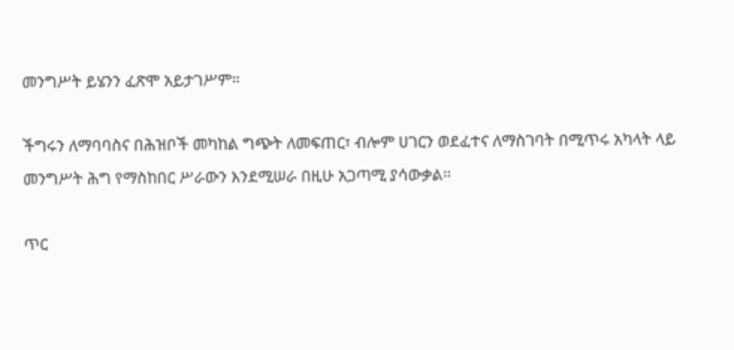መንግሥት ይሄንን ፈጽሞ አይታገሥም።

ችግሩን ለማባባስና በሕዝቦች መካከል ግጭት ለመፍጠር፣ ብሎም ሀገርን ወደፈተና ለማስገባት በሚጥሩ አካላት ላይ መንግሥት ሕግ የማስከበር ሥራውን እንደሚሠራ በዚሁ አጋጣሚ ያሳውቃል።

ጥር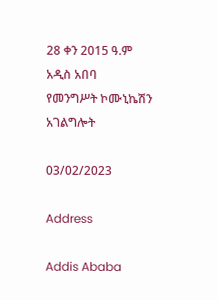28 ቀን 2015 ዓ.ም
አዲስ አበባ
የመንግሥት ኮሙኒኬሽን አገልግሎት

03/02/2023

Address

Addis Ababa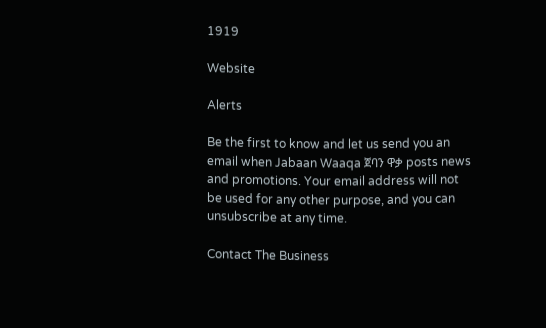1919

Website

Alerts

Be the first to know and let us send you an email when Jabaan Waaqa ጀባን ዋቃ posts news and promotions. Your email address will not be used for any other purpose, and you can unsubscribe at any time.

Contact The Business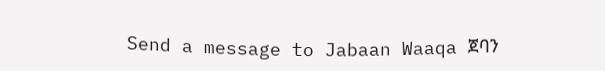Send a message to Jabaan Waaqa ጀባን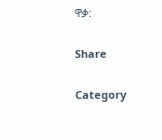ዋቃ:

Share

Category